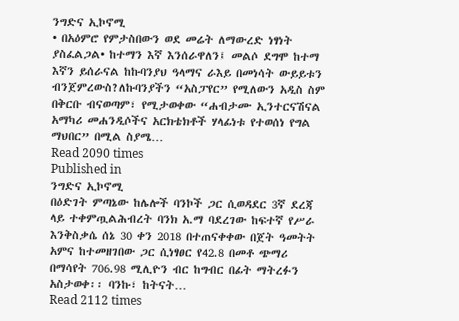ንግድና ኢኮኖሚ
• በአዕምሮ የምታስበውን ወደ መሬት ለማውረድ ነፃነት ያስፈልጋል• ከተማን እኛ እንሰራዋለን፤ መልሶ ደግሞ ከተማ እኛን ይሰራናል ከኩባንያህ ዓላማና ራእይ በመነሳት ውይይቱን ብንጀምረውስ?ለኩባንያችን “አስፓየር” የሚለውን አዲስ ስም በቅርቡ ብናወጣም፣ የሚታወቀው “ሐብታሙ ኢንተርናሽናል አማካሪ መሐንዲሶችና አርክቴክቶች ሃላፊነቱ የተወሰነ የግል ማህበር” በሚል ስያሜ…
Read 2090 times
Published in
ንግድና ኢኮኖሚ
በዕድገት ምጣኔው ከሌሎች ባንኮች ጋር ሲወዳደር 3ኛ ደረጃ ላይ ተቀምጧልሕብረት ባንክ አ.ማ ባደረገው ከፍተኛ የሥራ እንቅስቃሴ ሰኔ 30 ቀን 2018 በተጠናቀቀው በጀት ዓመትት አምና ከተመዘገበው ጋር ሲነፃፀር የ42.8 በመቶ ጭማሪ በማሳየት 706.98 ሚሊዮን ብር ከግብር በፊት ማትረፉን አስታወቀ፡፡ ባንኩ፣ ከትናት…
Read 2112 times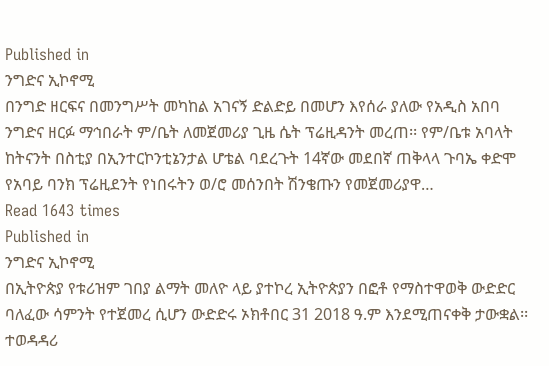Published in
ንግድና ኢኮኖሚ
በንግድ ዘርፍና በመንግሥት መካከል አገናኝ ድልድይ በመሆን እየሰራ ያለው የአዲስ አበባ ንግድና ዘርፉ ማኅበራት ም/ቤት ለመጀመሪያ ጊዜ ሴት ፕሬዚዳንት መረጠ፡፡ የም/ቤቱ አባላት ከትናንት በስቲያ በኢንተርኮንቲኔንታል ሆቴል ባደረጉት 14ኛው መደበኛ ጠቅላላ ጉባኤ ቀድሞ የአባይ ባንክ ፕሬዚደንት የነበሩትን ወ/ሮ መሰንበት ሽንቄጡን የመጀመሪያዋ…
Read 1643 times
Published in
ንግድና ኢኮኖሚ
በኢትዮጵያ የቱሪዝም ገበያ ልማት መለዮ ላይ ያተኮረ ኢትዮጵያን በፎቶ የማስተዋወቅ ውድድር ባለፈው ሳምንት የተጀመረ ሲሆን ውድድሩ ኦክቶበር 31 2018 ዓ.ም እንደሚጠናቀቅ ታውቋል፡፡ ተወዳዳሪ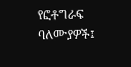የፎቶግራፍ ባለሙያዎች፤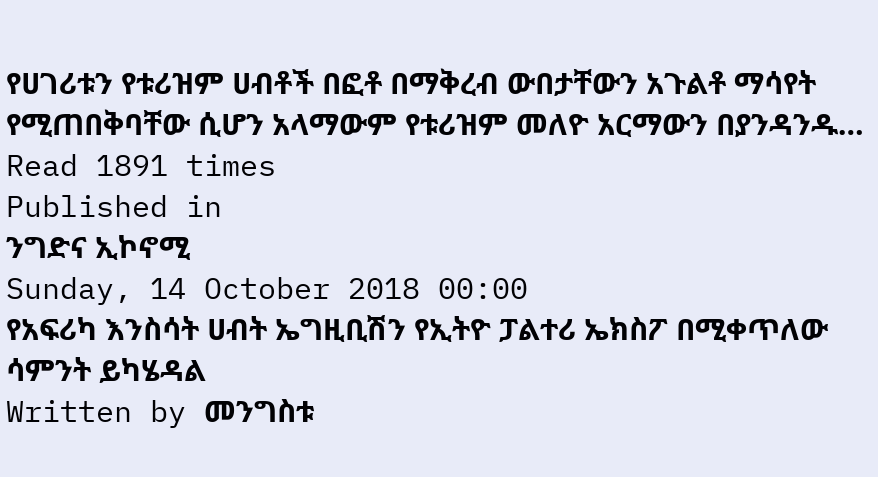የሀገሪቱን የቱሪዝም ሀብቶች በፎቶ በማቅረብ ውበታቸውን አጉልቶ ማሳየት የሚጠበቅባቸው ሲሆን አላማውም የቱሪዝም መለዮ አርማውን በያንዳንዱ…
Read 1891 times
Published in
ንግድና ኢኮኖሚ
Sunday, 14 October 2018 00:00
የአፍሪካ እንስሳት ሀብት ኤግዚቢሽን የኢትዮ ፓልተሪ ኤክስፖ በሚቀጥለው ሳምንት ይካሄዳል
Written by መንግስቱ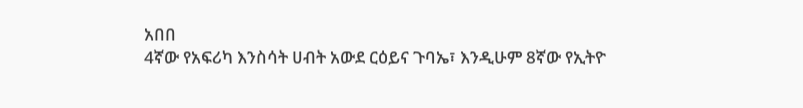አበበ
4ኛው የአፍሪካ እንስሳት ሀብት አውደ ርዕይና ጉባኤ፣ እንዲሁም 8ኛው የኢትዮ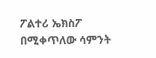ፖልተሪ ኤክስፖ በሚቀጥለው ሳምንት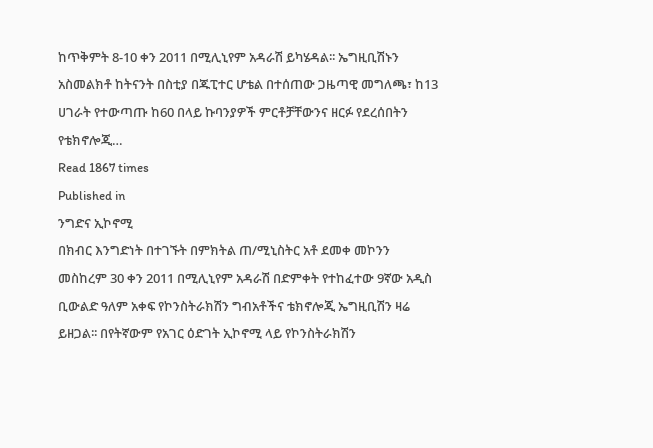ከጥቅምት 8-10 ቀን 2011 በሚሊኒየም አዳራሽ ይካሄዳል፡፡ ኤግዚቢሽኑን አስመልክቶ ከትናንት በስቲያ በጁፒተር ሆቴል በተሰጠው ጋዜጣዊ መግለጫ፣ ከ13 ሀገራት የተውጣጡ ከ60 በላይ ኩባንያዎች ምርቶቻቸውንና ዘርፉ የደረሰበትን የቴክኖሎጂ…
Read 1867 times
Published in
ንግድና ኢኮኖሚ
በክብር እንግድነት በተገኙት በምክትል ጠ/ሚኒስትር አቶ ደመቀ መኮንን መስከረም 30 ቀን 2011 በሚሊኒየም አዳራሽ በድምቀት የተከፈተው 9ኛው አዲስ ቢውልድ ዓለም አቀፍ የኮንስትራክሽን ግብአቶችና ቴክኖሎጂ ኤግዚቢሽን ዛሬ ይዘጋል፡፡ በየትኛውም የአገር ዕድገት ኢኮኖሚ ላይ የኮንስትራክሽን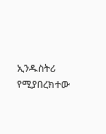ኢንዱስትሪ የሚያበረክተው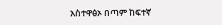አስተዋፅኦ በጣም ከፍተኛ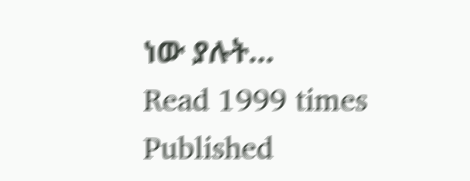ነው ያሉት…
Read 1999 times
Published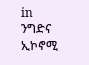in
ንግድና ኢኮኖሚ